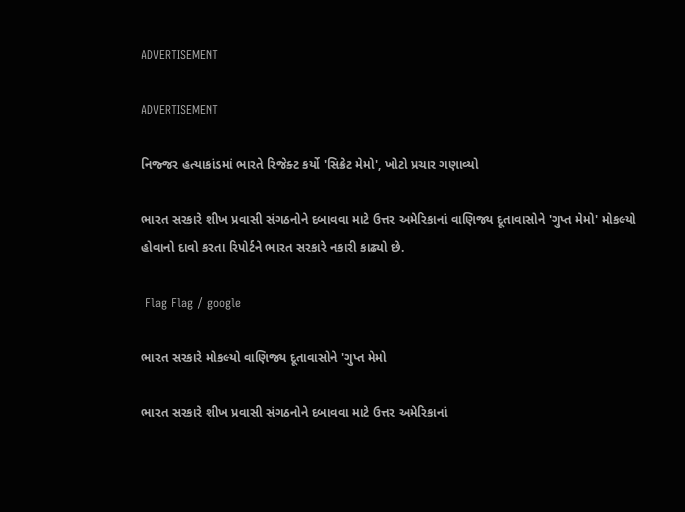ADVERTISEMENT

ADVERTISEMENT

નિજ્જર હત્યાકાંડમાં ભારતે રિજેક્ટ કર્યો 'સિક્રેટ મેમો', ખોટો પ્રચાર ગણાવ્યો

ભારત સરકારે શીખ પ્રવાસી સંગઠનોને દબાવવા માટે ઉત્તર અમેરિકાનાં વાણિજ્ય દૂતાવાસોને 'ગુપ્ત મેમો' મોકલ્યો હોવાનો દાવો કરતા રિપોર્ટને ભારત સરકારે નકારી કાઢ્યો છે.

 Flag Flag / google

ભારત સરકારે મોકલ્યો વાણિજ્ય દૂતાવાસોને 'ગુપ્ત મેમો

ભારત સરકારે શીખ પ્રવાસી સંગઠનોને દબાવવા માટે ઉત્તર અમેરિકાનાં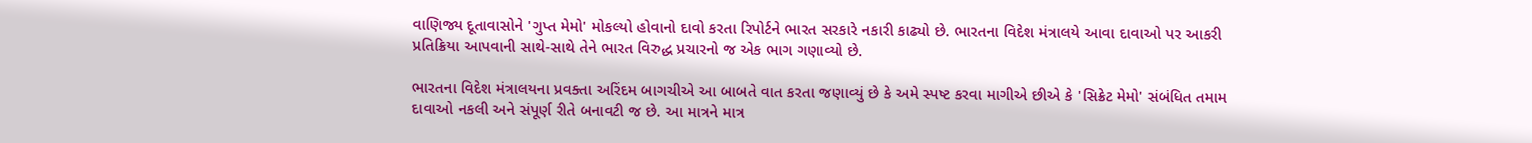વાણિજ્ય દૂતાવાસોને 'ગુપ્ત મેમો' મોકલ્યો હોવાનો દાવો કરતા રિપોર્ટને ભારત સરકારે નકારી કાઢ્યો છે. ભારતના વિદેશ મંત્રાલયે આવા દાવાઓ પર આકરી પ્રતિક્રિયા આપવાની સાથે-સાથે તેને ભારત વિરુદ્ધ પ્રચારનો જ એક ભાગ ગણાવ્યો છે.

ભારતના વિદેશ મંત્રાલયના પ્રવક્તા અરિંદમ બાગચીએ આ બાબતે વાત કરતા જણાવ્યું છે કે અમે સ્પષ્ટ કરવા માગીએ છીએ કે 'સિક્રેટ મેમો' સંબંધિત તમામ દાવાઓ નકલી અને સંપૂર્ણ રીતે બનાવટી જ છે. આ માત્રને માત્ર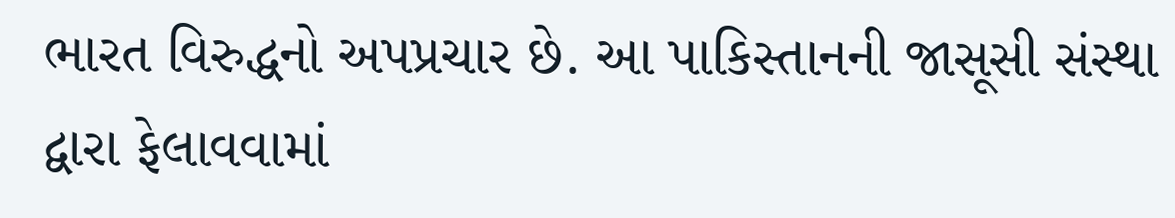ભારત વિરુદ્ધનો અપપ્રચાર છે. આ પાકિસ્તાનની જાસૂસી સંસ્થા દ્વારા ફેલાવવામાં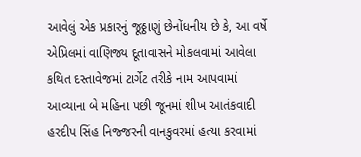આવેલું એક પ્રકારનું જૂઠ્ઠાણું છેનોંધનીય છે કે, આ વર્ષે એપ્રિલમાં વાણિજ્ય દૂતાવાસને મોકલવામાં આવેલા કથિત દસ્તાવેજમાં ટાર્ગેટ તરીકે નામ આપવામાં આવ્યાના બે મહિના પછી જૂનમાં શીખ આતંકવાદી હરદીપ સિંહ નિજ્જરની વાનકુવરમાં હત્યા કરવામાં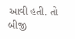આવી હતી. તો બીજી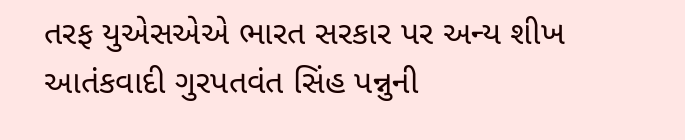તરફ યુએસએએ ભારત સરકાર પર અન્ય શીખ આતંકવાદી ગુરપતવંત સિંહ પન્નુની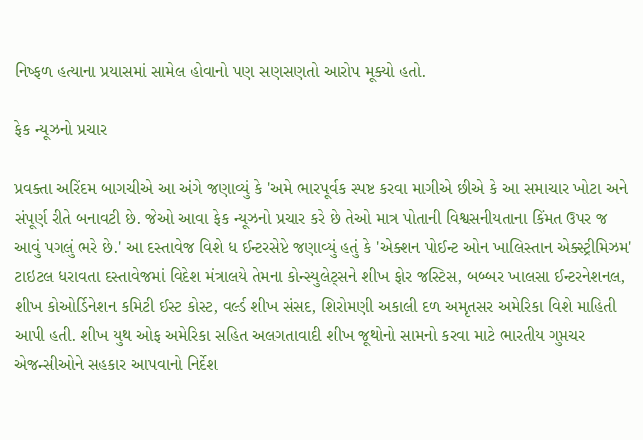નિષ્ફળ હત્યાના પ્રયાસમાં સામેલ હોવાનો પણ સણસણતો આરોપ મૂક્યો હતો.

ફેક ન્યૂઝનો પ્રચાર

પ્રવક્તા અરિંદમ બાગચીએ આ અંગે જણાવ્યું કે 'અમે ભારપૂર્વક સ્પષ્ટ કરવા માગીએ છીએ કે આ સમાચાર ખોટા અને સંપૂર્ણ રીતે બનાવટી છે. જેઓ આવા ફેક ન્યૂઝનો પ્રચાર કરે છે તેઓ માત્ર પોતાની વિશ્વસનીયતાના કિંમત ઉપર જ આવું પગલું ભરે છે.' આ દસ્તાવેજ વિશે ધ ઈન્ટરસેપ્ટે જણાવ્યું હતું કે 'એક્શન પોઈન્ટ ઓન ખાલિસ્તાન એક્સ્ટ્રીમિઝમ' ટાઇટલ ધરાવતા દસ્તાવેજમાં વિદેશ મંત્રાલયે તેમના કોન્સ્યુલેટ્સને શીખ ફોર જસ્ટિસ, બબ્બર ખાલસા ઈન્ટરનેશનલ, શીખ કોઓર્ડિનેશન કમિટી ઈસ્ટ કોસ્ટ, વર્લ્ડ શીખ સંસદ, શિરોમણી અકાલી દળ અમૃતસર અમેરિકા વિશે માહિતી આપી હતી. શીખ યુથ ઓફ અમેરિકા સહિત અલગતાવાદી શીખ જૂથોનો સામનો કરવા માટે ભારતીય ગુપ્તચર એજન્સીઓને સહકાર આપવાનો નિર્દેશ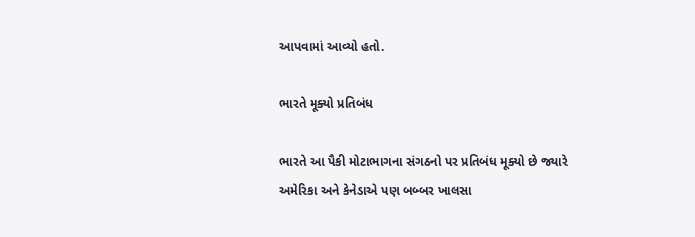આપવામાં આવ્યો હતો.

ભારતે મૂક્યો પ્રતિબંધ

ભારતે આ પૈકી મોટાભાગના સંગઠનો પર પ્રતિબંધ મૂક્યો છે જ્યારે અમેરિકા અને કેનેડાએ પણ બબ્બર ખાલસા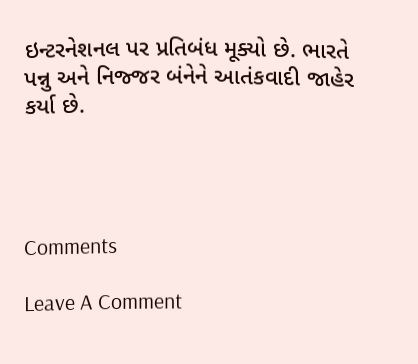ઇન્ટરનેશનલ પર પ્રતિબંધ મૂક્યો છે. ભારતે પન્નુ અને નિજ્જર બંનેને આતંકવાદી જાહેર કર્યા છે.




Comments

Leave A Comment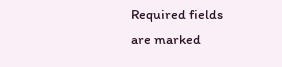Required fields are marked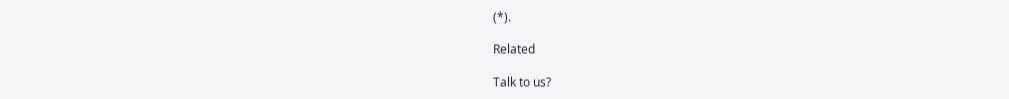(*).

Related

Talk to us?